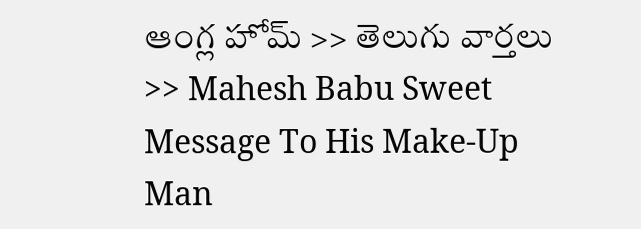ఆంగ్ల హోమ్ >> తెలుగు వార్తలు >> Mahesh Babu Sweet Message To His Make-Up Man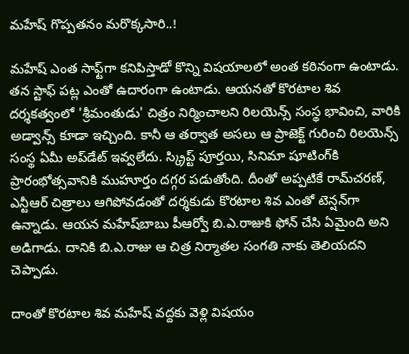మహేష్‌ గొప్పతనం మరొక్కసారి..!

మహేష్‌ ఎంత సాఫ్ట్‌గా కనిపిస్తాడో కొన్ని విషయాలలో అంత కఠినంగా ఉంటాడు. తన స్టాఫ్‌ పట్ల ఎంతో ఉదారంగా ఉంటాడు. ఆయనతో కొరటాల శివ దర్శకత్వంలో 'శ్రీమంతుడు' చిత్రం నిర్మించాలని రిలయెన్స్‌ సంస్థ భావించి, వారికి అడ్వాన్స్‌ కూడా ఇచ్చింది. కానీ ఆ తర్వాత అసలు ఆ ప్రాజెక్ట్‌ గురించి రిలయెన్స్‌ సంస్థ ఏమీ అప్‌డేట్‌ ఇవ్వలేదు. స్క్రిప్ట్‌ పూర్తయి, సినిమా షూటింగ్‌కి ప్రారంభోత్సవానికి ముహూర్తం దగ్గర పడుతోంది. దీంతో అప్పటికే రామ్‌చరణ్‌, ఎన్టీఆర్‌ చిత్రాలు ఆగిపోవడంతో దర్శకుడు కొరటాల శివ ఎంతో టెన్షన్‌గా ఉన్నాడు. ఆయన మహేష్‌బాబు పీఆర్వో బి.ఎ.రాజుకి ఫోన్‌ చేసి ఏమైంది అని అడిగాడు. దానికి బి.ఎ.రాజు ఆ చిత్ర నిర్మాతల సంగతి నాకు తెలియదని చెప్పాడు.

దాంతో కొరటాల శివ మహేష్‌ వద్దకు వెళ్లి విషయం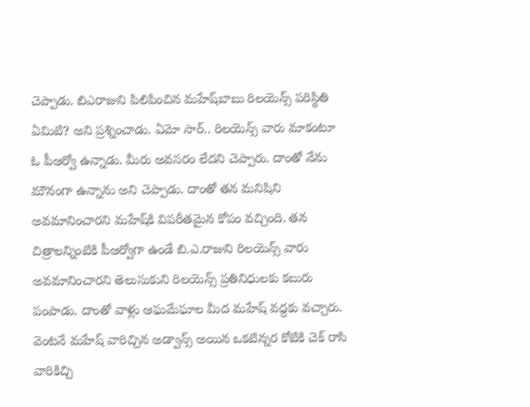చెప్పాడు. బిఎరాజుని పిలిపించిన మహేష్‌బాబు రిలయెన్స్‌ పరిస్థితి ఏమిటి? అని ప్రశ్నించాడు. ఏమో సార్‌.. రిలయెన్స్‌ వారు మాకంటూ ఓ పీఆర్వో ఉన్నాడు. మీరు అవసరం లేదని చెప్పారు. దాంతో నేను మౌనంగా ఉన్నాను అని చెప్పాడు. దాంతో తన మనిషిని అవమానించారని మహేష్‌కి విపరీతమైన కోపం వచ్చింది. తన చిత్రాలన్నింటికి పీఆర్వోగా ఉండే బి.ఎ.రాజుని రిలయెన్స్‌ వారు అవమానించారని తెలుసుకుని రిలయెన్స్‌ ప్రతినిధులకు కబురు పంపాడు. దాంతో వాళ్లు ఆఘమేఘాల మీద మహేష్‌ వద్దకు వచ్చారు. వెంటనే మహేష్‌ వారిచ్చిన అడ్వాన్స్‌ అయిన ఒకటిన్నర కోటికి చెక్‌ రాసి వారికిచ్చి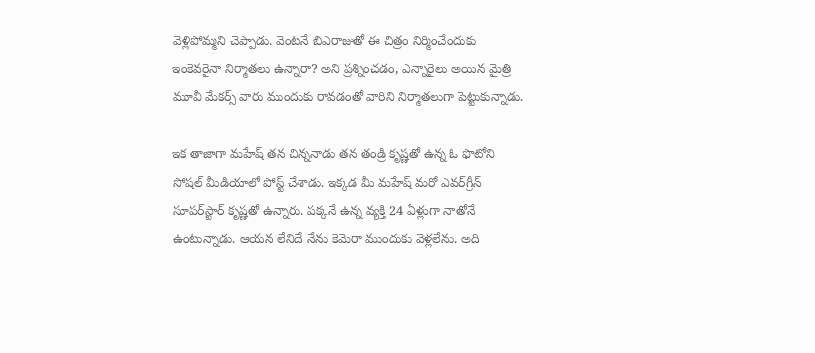వెళ్లిపోమ్మని చెప్పాడు. వెంటనే బిఎరాజుతో ఈ చిత్రం నిర్మించేందుకు ఇంకెవరైనా నిర్మాతలు ఉన్నారా? అని ప్రశ్నించడం, ఎన్నారైలు అయిన మైత్రి మూవీ మేకర్స్‌ వారు ముందుకు రావడంతో వారిని నిర్మాతలుగా పెట్టుకున్నాడు.

ఇక తాజాగా మహేష్‌ తన చిన్ననాడు తన తండ్రి కృష్ణతో ఉన్న ఓ ఫొటోని సోషల్‌ మీడియాలో పోస్ట్‌ చేశాడు. ఇక్కడ మీ మహేష్‌ మరో ఎవర్‌గ్రీన్‌ సూపర్‌స్టార్‌ కృష్ణతో ఉన్నారు. పక్కనే ఉన్న వ్యక్తి 24 ఏళ్లుగా నాతోనే ఉంటున్నాడు. ఆయన లేనిదే నేను కెమెరా ముందుకు వెళ్లలేను. అది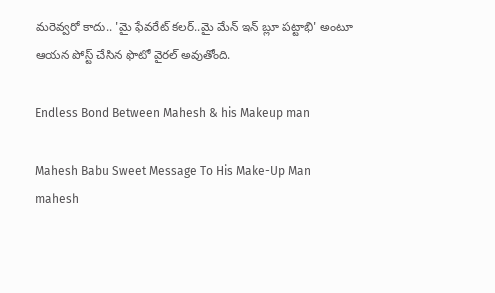మరెవ్వరో కాదు.. 'మై ఫేవరేట్‌ కలర్‌..మై మేన్‌ ఇన్‌ బ్లూ పట్టాభి' అంటూ ఆయన పోస్ట్‌ చేసిన ఫొటో వైరల్‌ అవుతోంది.

Endless Bond Between Mahesh & his Makeup man

Mahesh Babu Sweet Message To His Make-Up Man
mahesh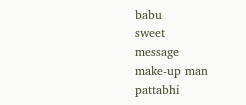babu
sweet
message
make-up man
pattabhi